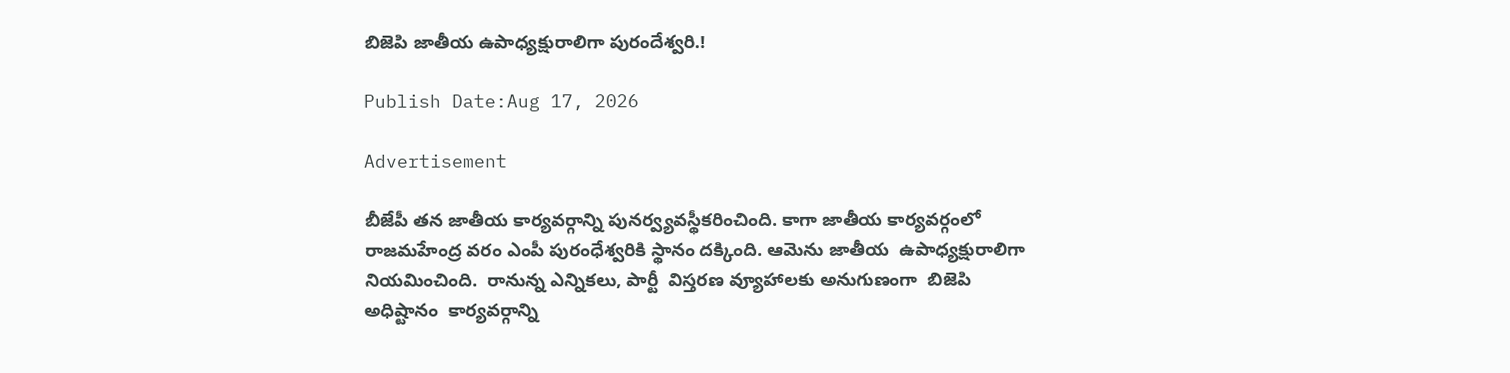బిజెపి జాతీయ ఉపాధ్యక్షురాలిగా పురందేశ్వరి.!

Publish Date:Aug 17, 2026

Advertisement

బీజేపీ తన జాతీయ కార్యవర్గాన్ని పునర్వ్యవస్థీకరించింది. కాగా జాతీయ కార్యవర్గంలో రాజమహేంద్ర వరం ఎంపీ పురంధేశ్వరికి స్థానం దక్కింది. ఆమెను జాతీయ  ఉపాధ్యక్షురాలిగా నియమించింది.  రానున్న ఎన్నికలు, పార్టీ  విస్తరణ వ్యూహాలకు అనుగుణంగా  బిజెపి అధిష్టానం  కార్యవర్గాన్ని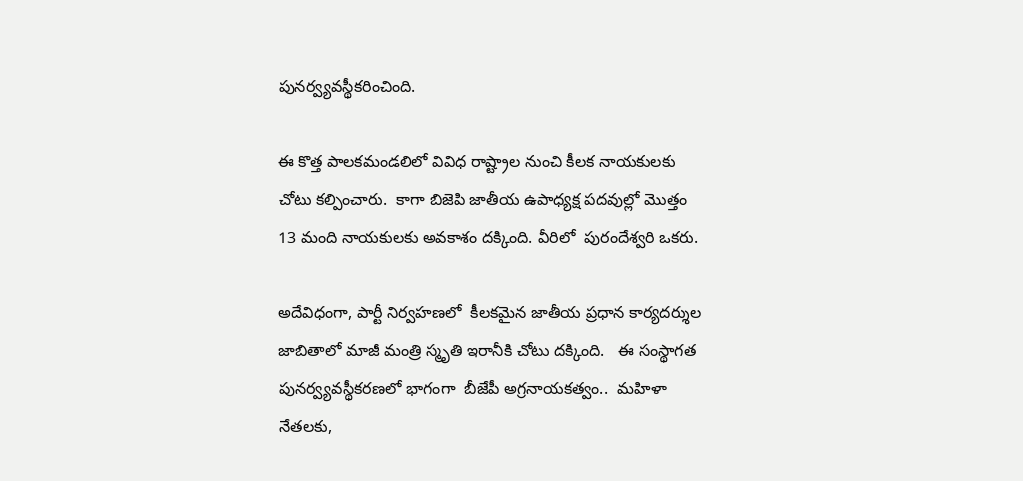పునర్వ్యవస్థీకరించింది.

ఈ కొత్త పాలకమండలిలో వివిధ రాష్ట్రాల నుంచి కీలక నాయకులకు చోటు కల్పించారు.  కాగా బిజెపి జాతీయ ఉపాధ్యక్ష పదవుల్లో మొత్తం 13 మంది నాయకులకు అవకాశం దక్కింది. వీరిలో  పురందేశ్వరి ఒకరు.

అదేవిధంగా, పార్టీ నిర్వహణలో  కీలకమైన జాతీయ ప్రధాన కార్యదర్శుల జాబితాలో మాజీ మంత్రి స్మృతి ఇరానీకి చోటు దక్కింది.   ఈ సంస్థాగత పునర్వ్యవస్థీకరణలో భాగంగా  బీజేపీ అగ్రనాయకత్వం..  మహిళా నేతలకు,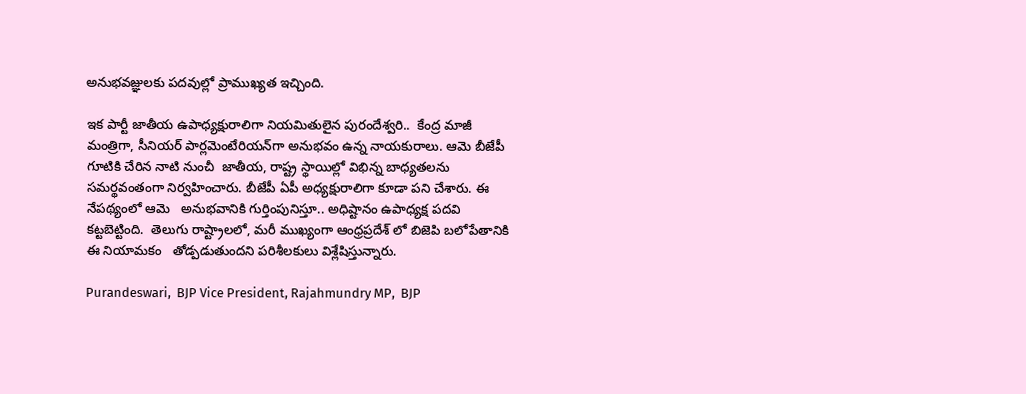అనుభవజ్ఞులకు పదవుల్లో ప్రాముఖ్యత ఇచ్చింది.

ఇక పార్టీ జాతీయ ఉపాధ్యక్షురాలిగా నియమితులైన పురందేశ్వరి..  కేంద్ర మాజీ మంత్రిగా, సీనియర్ పార్లమెంటేరియన్‌గా అనుభవం ఉన్న నాయకురాలు. ఆమె బీజేపీ గూటికి చేరిన నాటి నుంచీ  జాతీయ, రాష్ట్ర స్థాయిల్లో విభిన్న బాధ్యతలను సమర్థవంతంగా నిర్వహించారు. బీజేపీ ఏపీ అధ్యక్షురాలిగా కూడా పని చేశారు. ఈ నేపథ్యంలో ఆమె   అనుభవానికి గుర్తింపునిస్తూ.. అధిష్టానం ఉపాధ్యక్ష పదవి కట్టబెట్టింది.  తెలుగు రాష్ట్రాలలో, మరీ ముఖ్యంగా ఆంధ్రప్రదేశ్ లో బిజెపి బలోపేతానికి ఈ నియామకం   తోడ్పడుతుందని పరిశీలకులు విశ్లేషిస్తున్నారు.

Purandeswari,  BJP Vice President, Rajahmundry MP,  BJP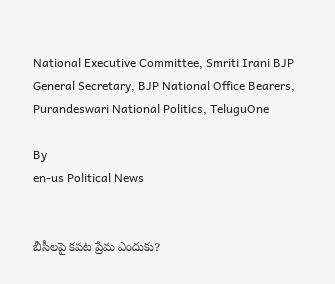National Executive Committee, Smriti Irani BJP General Secretary, BJP National Office Bearers, Purandeswari National Politics, TeluguOne

By
en-us Political News


బీసీలపై కపట ప్రేమ ఎందుకు?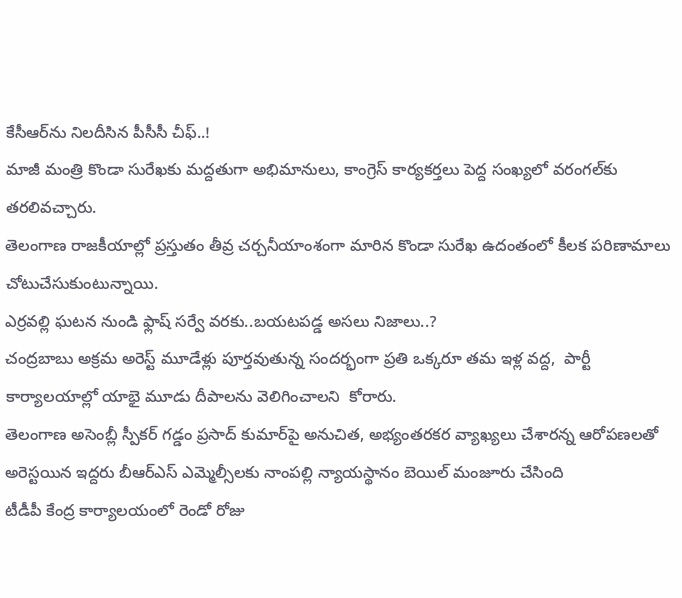కేసీఆర్‌ను నిలదీసిన పీసీసీ చీఫ్..!
మాజీ మంత్రి కొండా సురేఖకు మద్దతుగా అభిమానులు, కాంగ్రెస్ కార్యకర్తలు పెద్ద సంఖ్యలో వరంగల్‌కు తరలివచ్చారు.
తెలంగాణ రాజకీయాల్లో ప్రస్తుతం తీవ్ర చర్చనీయాంశంగా మారిన కొండా సురేఖ ఉదంతంలో కీలక పరిణామాలు చోటుచేసుకుంటున్నాయి.
ఎర్రవల్లి ఘటన నుండి ఫ్లాష్ సర్వే వరకు..బయటపడ్డ అసలు నిజాలు..?
చంద్రబాబు అక్రమ అరెస్ట్ మూడేళ్లు పూర్తవుతున్న సందర్భంగా ప్రతి ఒక్కరూ తమ ఇళ్ల వద్ద,  పార్టీ కార్యాలయాల్లో యాభై మూడు దీపాలను వెలిగించాలని  కోరారు.
తెలంగాణ అసెంబ్లీ స్పీకర్ గడ్డం ప్రసాద్ కుమార్‌పై అనుచిత, అభ్యంతరకర వ్యాఖ్యలు చేశారన్న ఆరోపణలతో అరెస్టయిన ఇద్దరు బీఆర్ఎస్ ఎమ్మెల్సీలకు నాంపల్లి న్యాయస్థానం బెయిల్ మంజూరు చేసింది
టీడీపీ కేంద్ర కార్యాలయంలో రెండో రోజు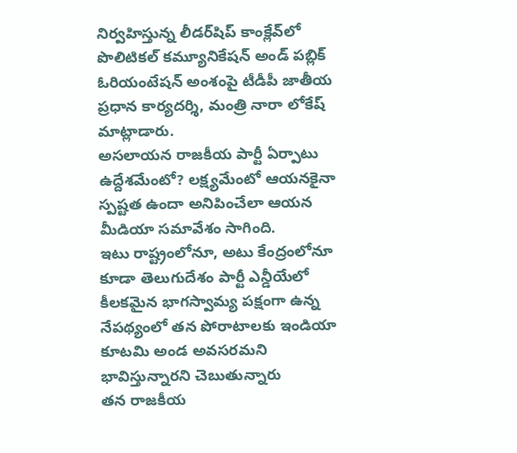నిర్వహిస్తున్న లీడర్‌షిప్ కాంక్లేవ్‌లో పొలిటికల్ కమ్యూనికేషన్ అండ్ పబ్లిక్ ఓరియంటేషన్ అంశంపై టీడీపీ జాతీయ ప్రధాన కార్యదర్శి, మంత్రి నారా లోకేష్ మాట్లాడారు.
అసలాయన రాజకీయ పార్టీ ఏర్పాటు ఉద్దేశమేంటో? లక్ష్యమేంటో ఆయనకైనా స్పష్టత ఉందా అనిపించేలా ఆయన మీడియా సమావేశం సాగింది.
ఇటు రాష్ట్రంలోనూ, అటు కేంద్రంలోనూ కూడా తెలుగుదేశం పార్టీ ఎన్డీయేలో కీలకమైన భాగస్వామ్య పక్షంగా ఉన్న నేపథ్యంలో తన పోరాటాలకు ఇండియా కూటమి అండ అవసరమని భావిస్తున్నారని చెబుతున్నారు
తన రాజకీయ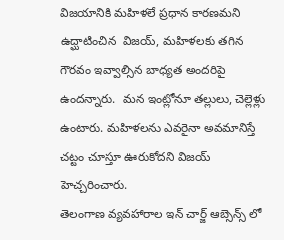విజయానికి మహిళలే ప్రధాన కారణమని ఉద్ఘాటించిన  విజయ్, మహిళలకు తగిన గౌరవం ఇవ్వాల్సిన బాధ్యత అందరిపై ఉందన్నారు.  మన ఇంట్లోనూ తల్లులు, చెల్లెళ్లు ఉంటారు. మహిళలను ఎవరైనా అవమానిస్తే చట్టం చూస్తూ ఊరుకోదని విజయ్ హెచ్చరించారు.
తెలంగాణ వ్యవహారాల ఇన్ చార్జ్ ఆబ్సెన్స్ లో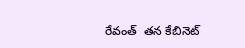రేవంత్  తన కేబినెట్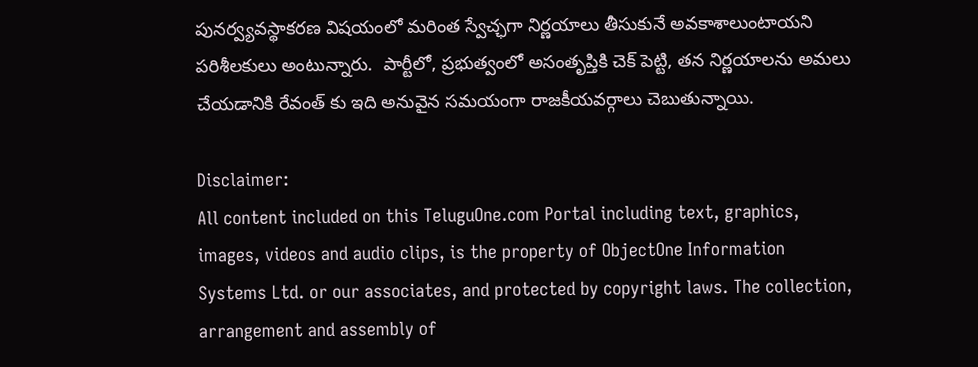పునర్వ్యవస్థాకరణ విషయంలో మరింత స్వేచ్ఛగా నిర్ణయాలు తీసుకునే అవకాశాలుంటాయని పరిశీలకులు అంటున్నారు.  పార్టీలో, ప్రభుత్వంలో అసంతృప్తికి చెక్ పెట్టి, తన నిర్ణయాలను అమలు చేయడానికి రేవంత్ కు ఇది అనువైన సమయంగా రాజకీయవర్గాలు చెబుతున్నాయి.

Disclaimer:
All content included on this TeluguOne.com Portal including text, graphics, images, videos and audio clips, is the property of ObjectOne Information Systems Ltd. or our associates, and protected by copyright laws. The collection, arrangement and assembly of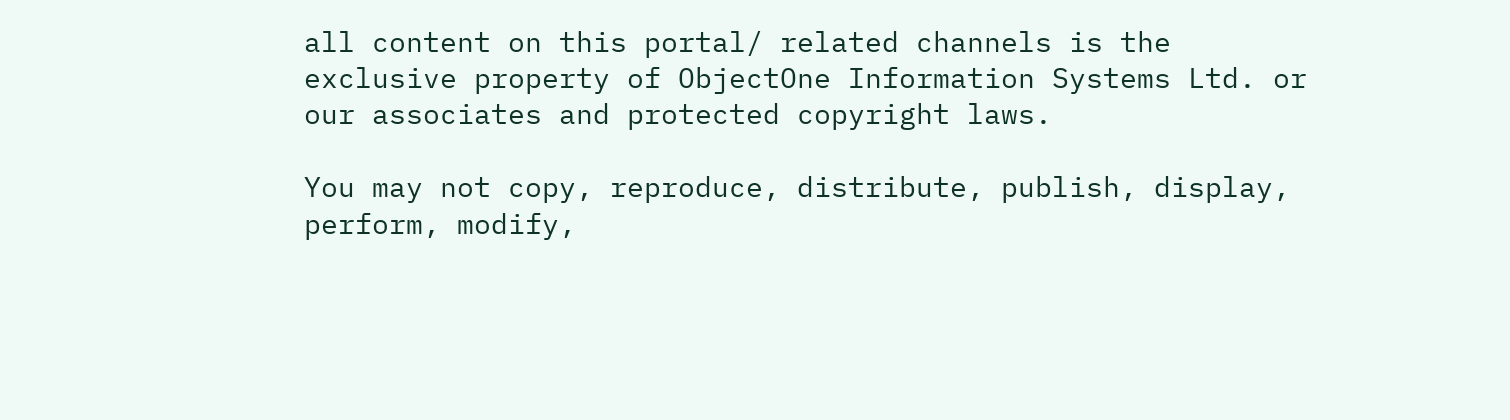all content on this portal/ related channels is the exclusive property of ObjectOne Information Systems Ltd. or our associates and protected copyright laws.

You may not copy, reproduce, distribute, publish, display, perform, modify,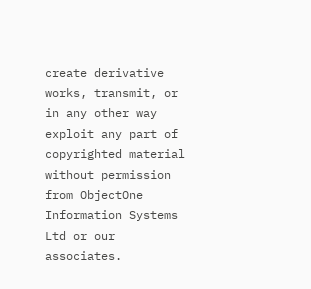create derivative works, transmit, or in any other way exploit any part of copyrighted material without permission from ObjectOne Information Systems Ltd or our associates.